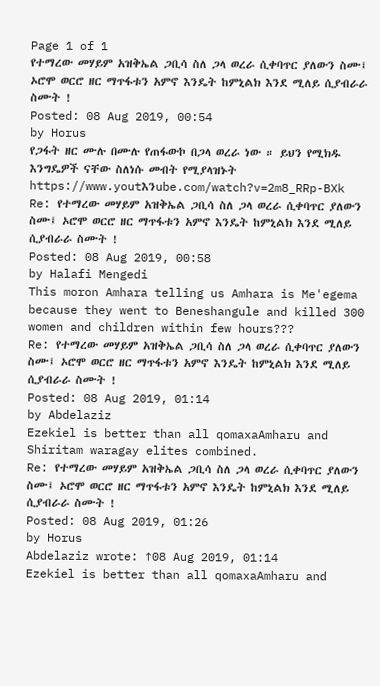Page 1 of 1
የተማረው መሃይም አዝቅኤል ጋቢሳ ስለ ጋላ ወረራ ሲቀባጥር ያለውን ስሙ፤ ኦሮሞ ወርሮ ዘር ማጥፋቱን አምኖ እንዴት ከምኒልክ እንደ ሚለይ ሲያብራራ ስሙት !
Posted: 08 Aug 2019, 00:54
by Horus
የጋፋት ዘር ሙሉ በሙሉ የጠፋውኮ በጋላ ወረራ ነው ። ይህን የሚክዱ እንግዴዎች ናቸው ስለነሱ መብት የሚያላዝኑት
https://www.youtእንube.com/watch?v=2m8_RRp-BXk
Re: የተማረው መሃይም አዝቅኤል ጋቢሳ ስለ ጋላ ወረራ ሲቀባጥር ያለውን ስሙ፤ ኦሮሞ ወርሮ ዘር ማጥፋቱን አምኖ እንዴት ከምኒልክ እንደ ሚለይ ሲያብራራ ስሙት !
Posted: 08 Aug 2019, 00:58
by Halafi Mengedi
This moron Amhara telling us Amhara is Me'egema because they went to Beneshangule and killed 300 women and children within few hours???
Re: የተማረው መሃይም አዝቅኤል ጋቢሳ ስለ ጋላ ወረራ ሲቀባጥር ያለውን ስሙ፤ ኦሮሞ ወርሮ ዘር ማጥፋቱን አምኖ እንዴት ከምኒልክ እንደ ሚለይ ሲያብራራ ስሙት !
Posted: 08 Aug 2019, 01:14
by Abdelaziz
Ezekiel is better than all qomaxaAmharu and Shiritam waragay elites combined.
Re: የተማረው መሃይም አዝቅኤል ጋቢሳ ስለ ጋላ ወረራ ሲቀባጥር ያለውን ስሙ፤ ኦሮሞ ወርሮ ዘር ማጥፋቱን አምኖ እንዴት ከምኒልክ እንደ ሚለይ ሲያብራራ ስሙት !
Posted: 08 Aug 2019, 01:26
by Horus
Abdelaziz wrote: ↑08 Aug 2019, 01:14
Ezekiel is better than all qomaxaAmharu and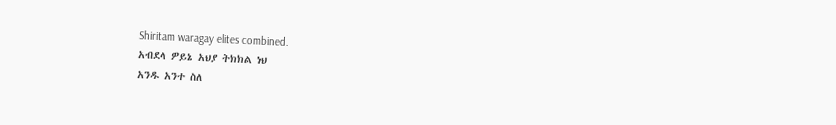Shiritam waragay elites combined.
አብደላ ዎይኔ አህያ ትክክል ነህ
አንዱ አንተ ስለ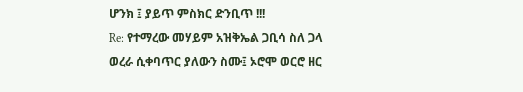ሆንክ ፤ ያይጥ ምስክር ድንቢጥ !!!
Re: የተማረው መሃይም አዝቅኤል ጋቢሳ ስለ ጋላ ወረራ ሲቀባጥር ያለውን ስሙ፤ ኦሮሞ ወርሮ ዘር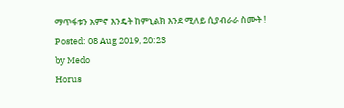ማጥፋቱን አምኖ እንዴት ከምኒልክ እንደ ሚለይ ሲያብራራ ስሙት !
Posted: 08 Aug 2019, 20:23
by Medo
Horus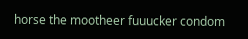horse the mootheer fuuucker condom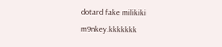dotard fake milikiki m9nkey.kkkkkkk